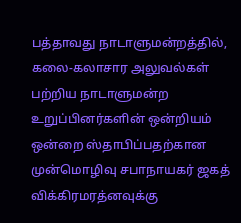பத்தாவது நாடாளுமன்றத்தில், கலை-கலாசார அலுவல்கள் பற்றிய நாடாளுமன்ற உறுப்பினர்களின் ஒன்றியம் ஒன்றை ஸ்தாபிப்பதற்கான முன்மொழிவு சபாநாயகர் ஜகத் விக்கிரமரத்னவுக்கு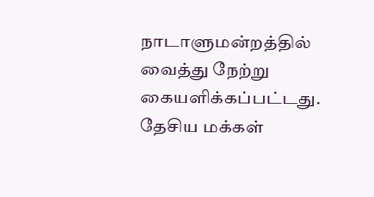நாடாளுமன்றத்தில் வைத்து நேற்று கையளிக்கப்பட்டது.
தேசிய மக்கள்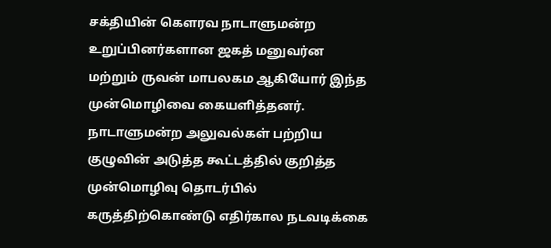சக்தியின் கௌரவ நாடாளுமன்ற உறுப்பினர்களான ஜகத் மனுவர்ன மற்றும் ருவன் மாபலகம ஆகியோர் இந்த முன்மொழிவை கையளித்தனர்.
நாடாளுமன்ற அலுவல்கள் பற்றிய குழுவின் அடுத்த கூட்டத்தில் குறித்த முன்மொழிவு தொடர்பில் கருத்திற்கொண்டு எதிர்கால நடவடிக்கை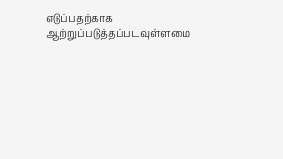எடுப்பதற்காக ஆற்றுப்படுத்தப்படவுள்ளமை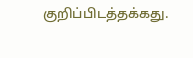குறிப்பிடத்தக்கது.